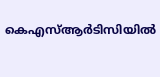കെഎസ്ആർടിസിയിൽ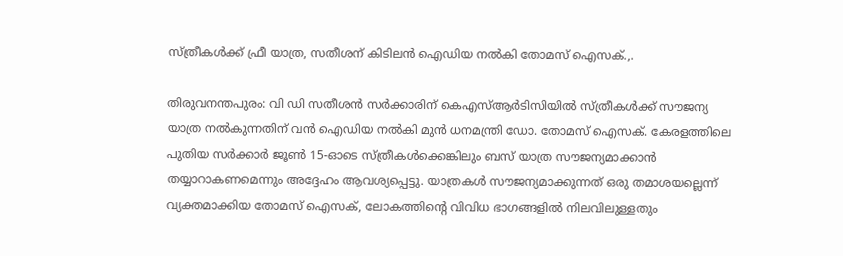സ്ത്രീകൾക്ക് ഫ്രീ യാത്ര, സതീശന് കിടിലൻ ഐഡിയ നൽകി തോമസ് ഐസക്.,.

തിരുവനന്തപുരം: വി ഡി സതീശൻ സർക്കാരിന് കെഎസ്ആർടിസിയിൽ സ്ത്രീകൾക്ക് സൗജന്യ യാത്ര നൽകുന്നതിന് വൻ ഐഡിയ നൽകി മുൻ ധനമന്ത്രി ഡോ. തോമസ് ഐസക്. കേരളത്തിലെ പുതിയ സർക്കാർ ജൂൺ 15-ഓടെ സ്ത്രീകൾക്കെങ്കിലും ബസ് യാത്ര സൗജന്യമാക്കാൻ തയ്യാറാകണമെന്നും അദ്ദേഹം ആവശ്യപ്പെട്ടു. യാത്രകൾ സൗജന്യമാക്കുന്നത് ഒരു തമാശയല്ലെന്ന് വ്യക്തമാക്കിയ തോമസ് ഐസക്, ലോകത്തിന്‍റെ വിവിധ ഭാഗങ്ങളിൽ നിലവിലുള്ളതും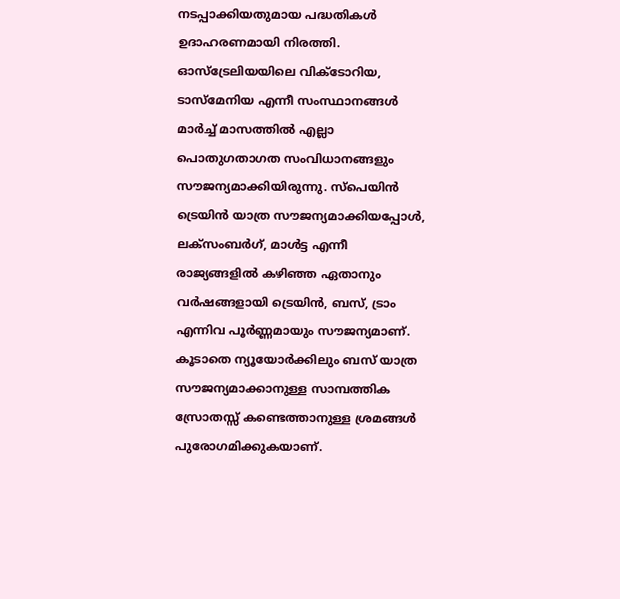നടപ്പാക്കിയതുമായ പദ്ധതികൾ ഉദാഹരണമായി നിരത്തി. ഓസ്ട്രേലിയയിലെ വിക്ടോറിയ, ടാസ്മേനിയ എന്നീ സംസ്ഥാനങ്ങൾ മാർച്ച് മാസത്തിൽ എല്ലാ പൊതുഗതാഗത സംവിധാനങ്ങളും സൗജന്യമാക്കിയിരുന്നു. സ്പെയിൻ ട്രെയിൻ യാത്ര സൗജന്യമാക്കിയപ്പോൾ, ലക്സംബർഗ്, മാൾട്ട എന്നീ രാജ്യങ്ങളിൽ കഴിഞ്ഞ ഏതാനും വർഷങ്ങളായി ട്രെയിൻ, ബസ്, ട്രാം എന്നിവ പൂർണ്ണമായും സൗജന്യമാണ്. കൂടാതെ ന്യൂയോർക്കിലും ബസ് യാത്ര സൗജന്യമാക്കാനുള്ള സാമ്പത്തിക സ്രോതസ്സ് കണ്ടെത്താനുള്ള ശ്രമങ്ങൾ പുരോഗമിക്കുകയാണ്.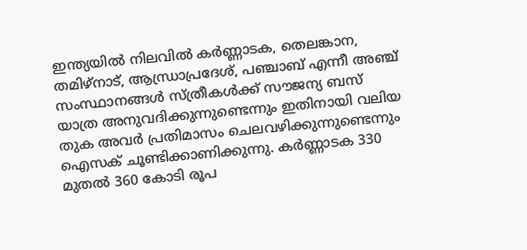ഇന്ത്യയിൽ നിലവിൽ കർണ്ണാടക, തെലങ്കാന, തമിഴ്നാട്, ആന്ധ്രാപ്രദേശ്, പഞ്ചാബ് എന്നീ അഞ്ച് സംസ്ഥാനങ്ങൾ സ്ത്രീകൾക്ക് സൗജന്യ ബസ് യാത്ര അനുവദിക്കുന്നുണ്ടെന്നും ഇതിനായി വലിയ തുക അവർ പ്രതിമാസം ചെലവഴിക്കുന്നുണ്ടെന്നും ഐസക് ചൂണ്ടിക്കാണിക്കുന്നു. കർണ്ണാടക 330 മുതൽ 360 കോടി രൂപ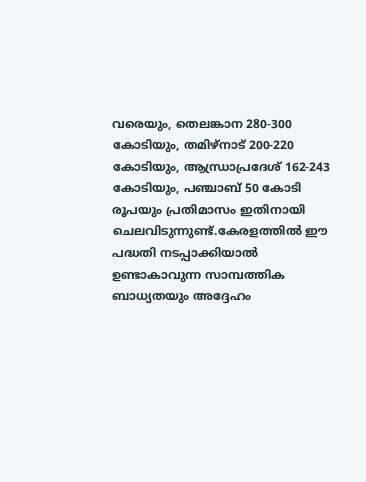വരെയും, തെലങ്കാന 280-300 കോടിയും, തമിഴ്നാട് 200-220 കോടിയും, ആന്ധ്രാപ്രദേശ് 162-243 കോടിയും, പഞ്ചാബ് 50 കോടി രൂപയും പ്രതിമാസം ഇതിനായി ചെലവിടുന്നുണ്ട്.കേരളത്തിൽ ഈ പദ്ധതി നടപ്പാക്കിയാൽ ഉണ്ടാകാവുന്ന സാമ്പത്തിക ബാധ്യതയും അദ്ദേഹം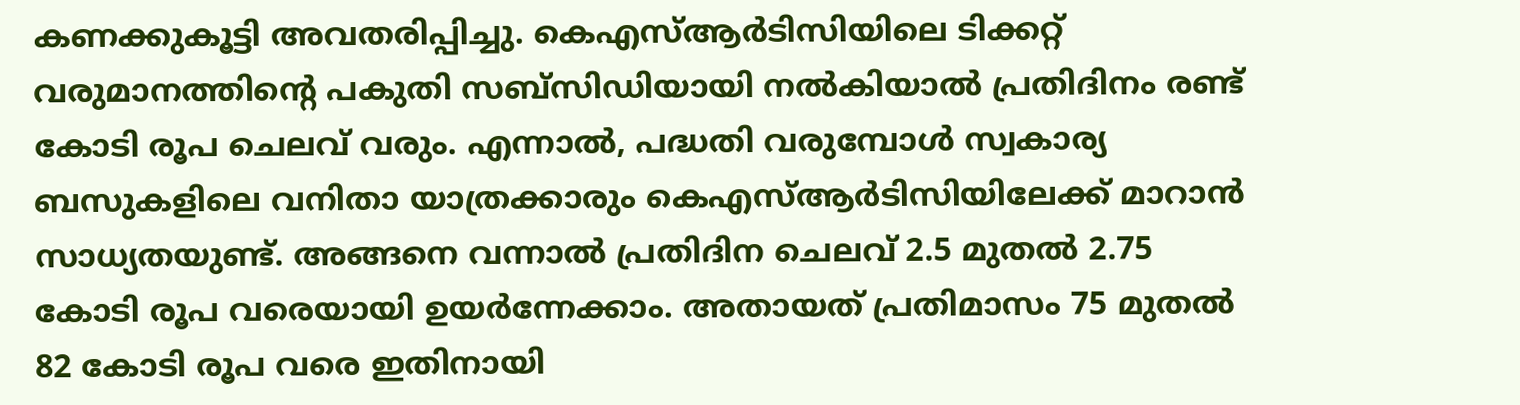കണക്കുകൂട്ടി അവതരിപ്പിച്ചു. കെഎസ്ആർടിസിയിലെ ടിക്കറ്റ് വരുമാനത്തിന്‍റെ പകുതി സബ്സിഡിയായി നൽകിയാൽ പ്രതിദിനം രണ്ട് കോടി രൂപ ചെലവ് വരും. എന്നാൽ, പദ്ധതി വരുമ്പോൾ സ്വകാര്യ ബസുകളിലെ വനിതാ യാത്രക്കാരും കെഎസ്ആർടിസിയിലേക്ക് മാറാൻ സാധ്യതയുണ്ട്. അങ്ങനെ വന്നാൽ പ്രതിദിന ചെലവ് 2.5 മുതൽ 2.75 കോടി രൂപ വരെയായി ഉയർന്നേക്കാം. അതായത് പ്രതിമാസം 75 മുതൽ 82 കോടി രൂപ വരെ ഇതിനായി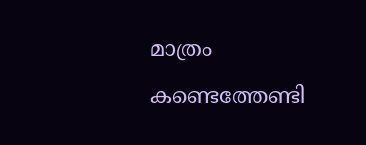മാത്രം കണ്ടെത്തേണ്ടി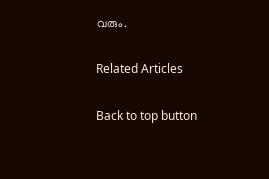വരും.

Related Articles

Back to top button